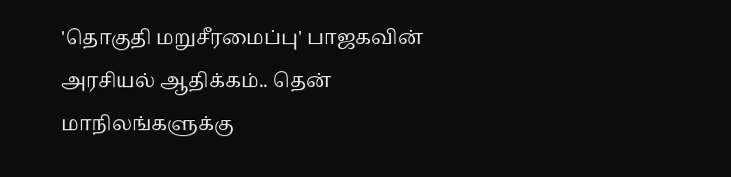'தொகுதி மறுசீரமைப்பு' பாஜகவின் அரசியல் ஆதிக்கம்.. தென் மாநிலங்களுக்கு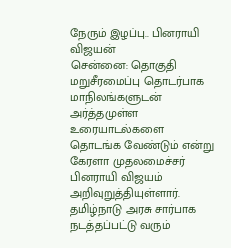நேரும் இழப்பு.. பினராயி விஜயன்
சென்னை: தொகுதி மறுசீரமைப்பு தொடர்பாக மாநிலங்களுடன் அர்த்தமுள்ள உரையாடல்களை தொடங்க வேண்டும் என்று கேரளா முதலமைச்சர் பினராயி விஜயம் அறிவுறுத்தியுள்ளார். தமிழ்நாடு அரசு சார்பாக நடத்தப்பட்டு வரும்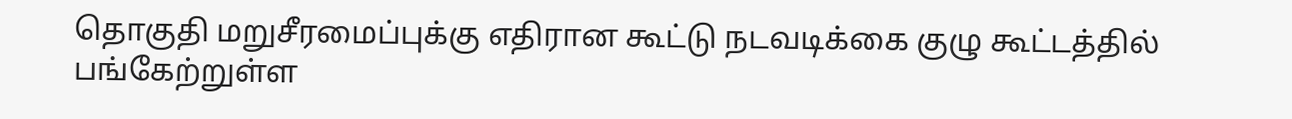தொகுதி மறுசீரமைப்புக்கு எதிரான கூட்டு நடவடிக்கை குழு கூட்டத்தில் பங்கேற்றுள்ள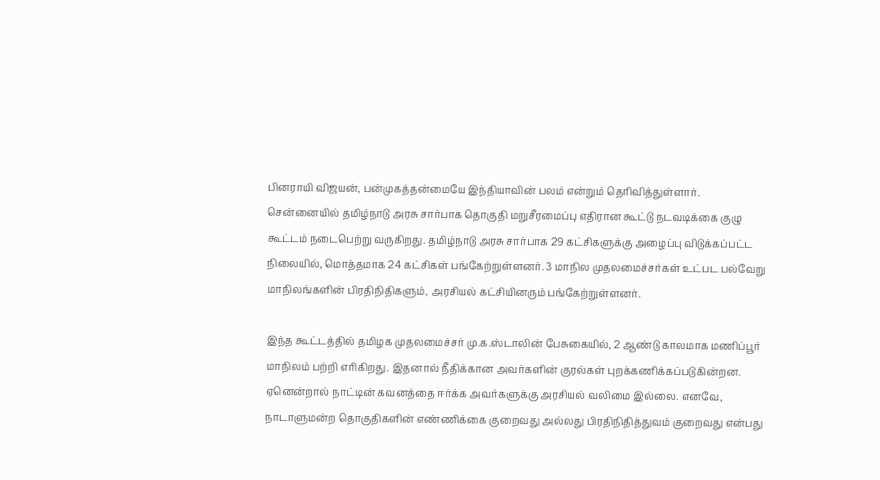பினராயி விஜயன், பன்முகத்தன்மையே இந்தியாவின் பலம் என்றும் தெரிவித்துள்ளார்.
சென்னையில் தமிழ்நாடு அரசு சார்பாக தொகுதி மறுசீரமைப்பு எதிரான கூட்டு நடவடிக்கை குழு கூட்டம் நடைபெற்று வருகிறது. தமிழ்நாடு அரசு சார்பாக 29 கட்சிகளுக்கு அழைப்பு விடுக்கப்பட்ட நிலையில், மொத்தமாக 24 கட்சிகள் பங்கேற்றுள்ளனர். 3 மாநில முதலமைச்சர்கள் உட்பட பல்வேறு மாநிலங்களின் பிரதிநிதிகளும், அரசியல் கட்சியினரும் பங்கேற்றுள்ளனர்.

இந்த கூட்டத்தில் தமிழக முதலமைச்சர் மு.க.ஸ்டாலின் பேசுகையில், 2 ஆண்டு காலமாக மணிப்பூர் மாநிலம் பற்றி எரிகிறது. இதனால் நீதிக்கான அவர்களின் குரல்கள் புறக்கணிக்கப்படுகின்றன. ஏனென்றால் நாட்டின் கவனத்தை ஈர்க்க அவர்களுக்கு அரசியல் வலிமை இல்லை. எனவே, நாடாளுமன்ற தொகுதிகளின் எண்ணிக்கை குறைவது அல்லது பிரதிநிதித்துவம் குறைவது என்பது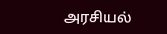அரசியல்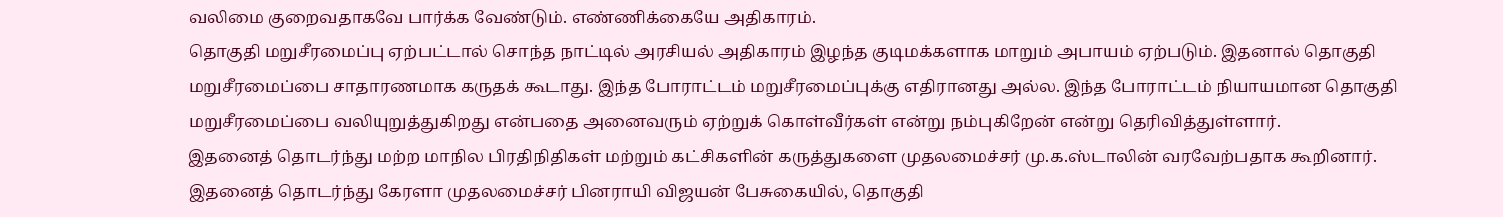வலிமை குறைவதாகவே பார்க்க வேண்டும். எண்ணிக்கையே அதிகாரம்.
தொகுதி மறுசீரமைப்பு ஏற்பட்டால் சொந்த நாட்டில் அரசியல் அதிகாரம் இழந்த குடிமக்களாக மாறும் அபாயம் ஏற்படும். இதனால் தொகுதி மறுசீரமைப்பை சாதாரணமாக கருதக் கூடாது. இந்த போராட்டம் மறுசீரமைப்புக்கு எதிரானது அல்ல. இந்த போராட்டம் நியாயமான தொகுதி மறுசீரமைப்பை வலியுறுத்துகிறது என்பதை அனைவரும் ஏற்றுக் கொள்வீர்கள் என்று நம்புகிறேன் என்று தெரிவித்துள்ளார்.
இதனைத் தொடர்ந்து மற்ற மாநில பிரதிநிதிகள் மற்றும் கட்சிகளின் கருத்துகளை முதலமைச்சர் மு.க.ஸ்டாலின் வரவேற்பதாக கூறினார். இதனைத் தொடர்ந்து கேரளா முதலமைச்சர் பினராயி விஜயன் பேசுகையில், தொகுதி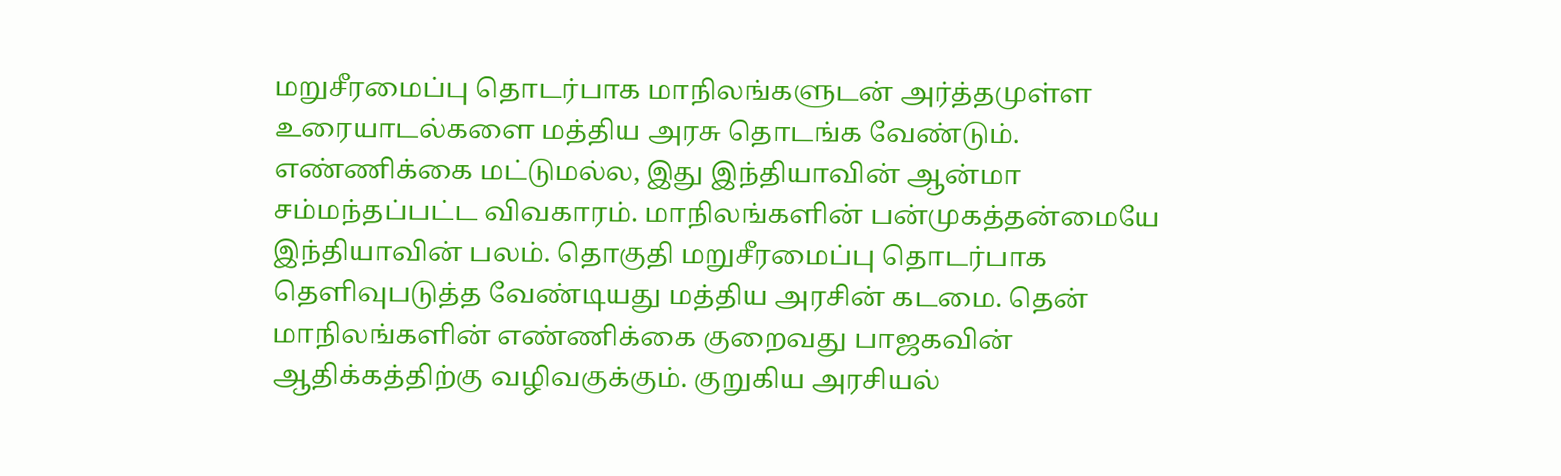மறுசீரமைப்பு தொடர்பாக மாநிலங்களுடன் அர்த்தமுள்ள உரையாடல்களை மத்திய அரசு தொடங்க வேண்டும்.
எண்ணிக்கை மட்டுமல்ல, இது இந்தியாவின் ஆன்மா சம்மந்தப்பட்ட விவகாரம். மாநிலங்களின் பன்முகத்தன்மையே இந்தியாவின் பலம். தொகுதி மறுசீரமைப்பு தொடர்பாக தெளிவுபடுத்த வேண்டியது மத்திய அரசின் கடமை. தென் மாநிலங்களின் எண்ணிக்கை குறைவது பாஜகவின் ஆதிக்கத்திற்கு வழிவகுக்கும். குறுகிய அரசியல்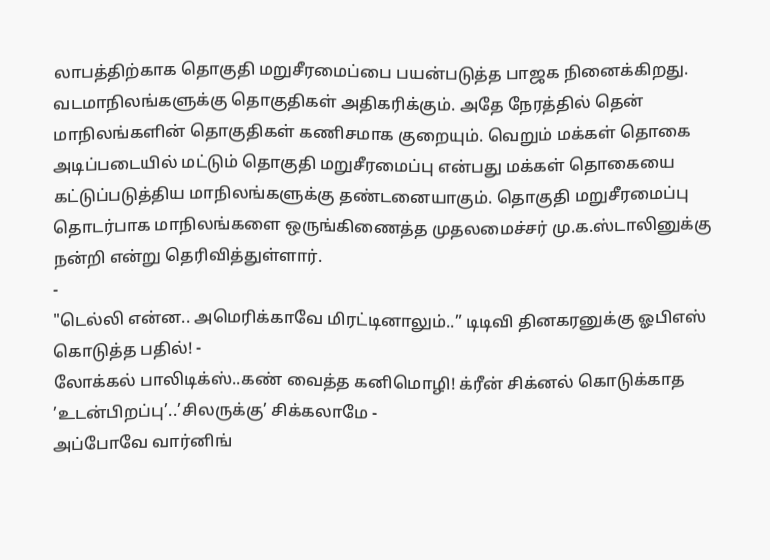லாபத்திற்காக தொகுதி மறுசீரமைப்பை பயன்படுத்த பாஜக நினைக்கிறது.
வடமாநிலங்களுக்கு தொகுதிகள் அதிகரிக்கும். அதே நேரத்தில் தென் மாநிலங்களின் தொகுதிகள் கணிசமாக குறையும். வெறும் மக்கள் தொகை அடிப்படையில் மட்டும் தொகுதி மறுசீரமைப்பு என்பது மக்கள் தொகையை கட்டுப்படுத்திய மாநிலங்களுக்கு தண்டனையாகும். தொகுதி மறுசீரமைப்பு தொடர்பாக மாநிலங்களை ஒருங்கிணைத்த முதலமைச்சர் மு.க.ஸ்டாலினுக்கு நன்றி என்று தெரிவித்துள்ளார்.
-
"டெல்லி என்ன.. அமெரிக்காவே மிரட்டினாலும்..” டிடிவி தினகரனுக்கு ஓபிஎஸ் கொடுத்த பதில்! -
லோக்கல் பாலிடிக்ஸ்..கண் வைத்த கனிமொழி! க்ரீன் சிக்னல் கொடுக்காத ’உடன்பிறப்பு’..’சிலருக்கு’ சிக்கலாமே -
அப்போவே வார்னிங்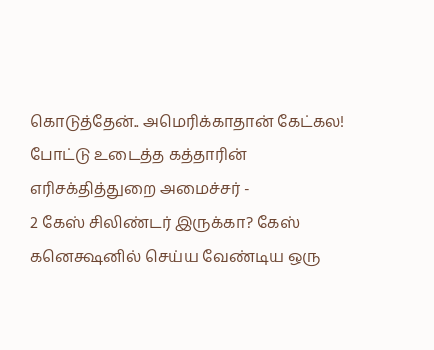கொடுத்தேன்.. அமெரிக்காதான் கேட்கல! போட்டு உடைத்த கத்தாரின் எரிசக்தித்துறை அமைச்சர் -
2 கேஸ் சிலிண்டர் இருக்கா? கேஸ் கனெக்ஷனில் செய்ய வேண்டிய ஒரு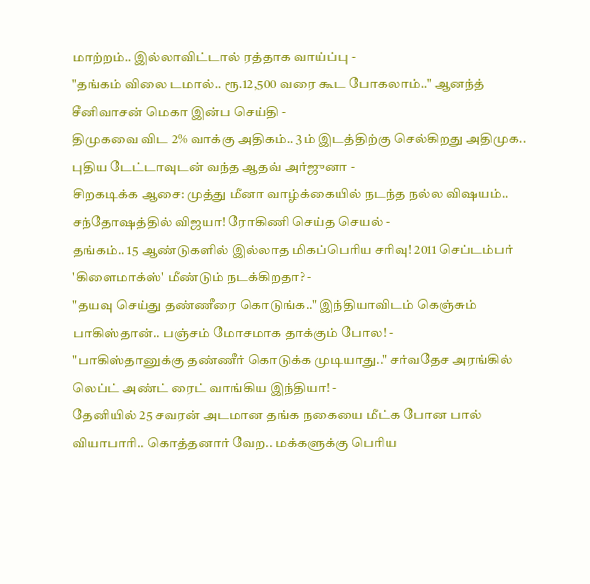மாற்றம்.. இல்லாவிட்டால் ரத்தாக வாய்ப்பு -
"தங்கம் விலை டமால்.. ரூ.12,500 வரை கூட போகலாம்.." ஆனந்த் சீனிவாசன் மெகா இன்ப செய்தி -
திமுகவை விட 2% வாக்கு அதிகம்.. 3ம் இடத்திற்கு செல்கிறது அதிமுக.. புதிய டேட்டாவுடன் வந்த ஆதவ் அர்ஜுனா -
சிறகடிக்க ஆசை: முத்து மீனா வாழ்க்கையில் நடந்த நல்ல விஷயம்.. சந்தோஷத்தில் விஜயா! ரோகிணி செய்த செயல் -
தங்கம்.. 15 ஆண்டுகளில் இல்லாத மிகப்பெரிய சரிவு! 2011 செப்டம்பர் 'கிளைமாக்ஸ்' மீண்டும் நடக்கிறதா? -
"தயவு செய்து தண்ணீரை கொடுங்க.." இந்தியாவிடம் கெஞ்சும் பாகிஸ்தான்.. பஞ்சம் மோசமாக தாக்கும் போல! -
"பாகிஸ்தானுக்கு தண்ணீர் கொடுக்க முடியாது.." சர்வதேச அரங்கில் லெப்ட் அண்ட் ரைட் வாங்கிய இந்தியா! -
தேனியில் 25 சவரன் அடமான தங்க நகையை மீட்க போன பால் வியாபாரி.. கொத்தனார் வேற.. மக்களுக்கு பெரிய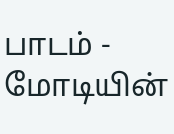பாடம் -
மோடியின்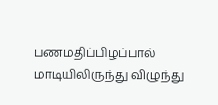பணமதிப்பிழப்பால் மாடியிலிருந்து விழுந்து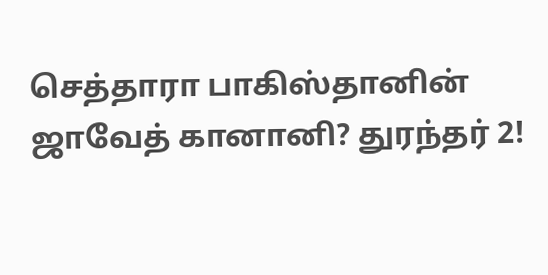செத்தாரா பாகிஸ்தானின் ஜாவேத் கானானி? துரந்தர் 2!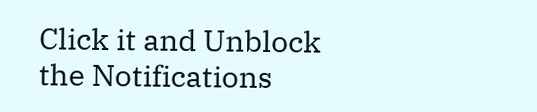Click it and Unblock the Notifications